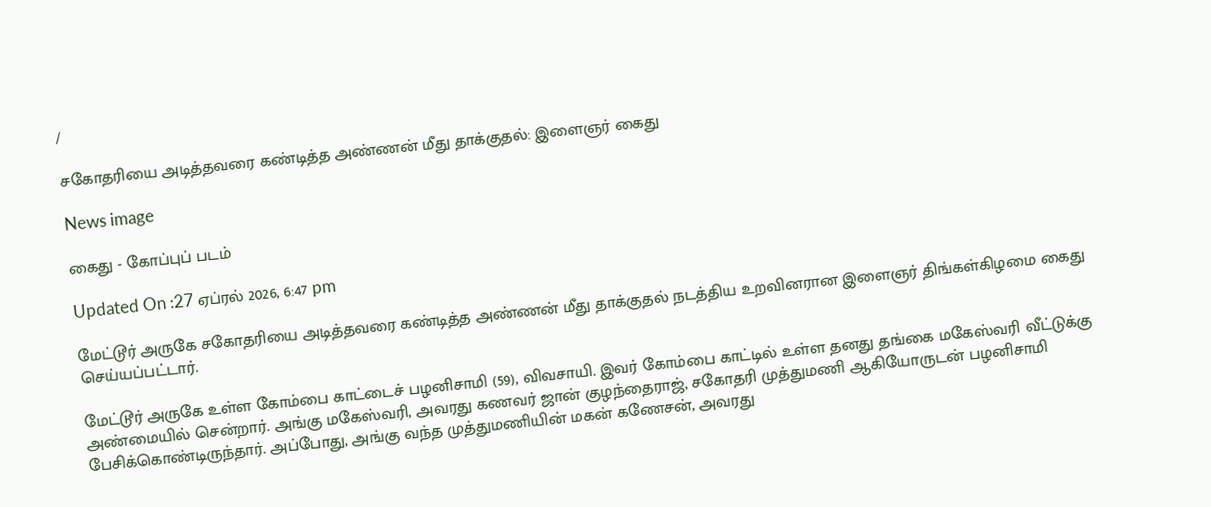/

சகோதரியை அடித்தவரை கண்டித்த அண்ணன் மீது தாக்குதல்: இளைஞர் கைது

News image

கைது - கோப்புப் படம்

Updated On :27 ஏப்ரல் 2026, 6:47 pm

மேட்டூர் அருகே சகோதரியை அடித்தவரை கண்டித்த அண்ணன் மீது தாக்குதல் நடத்திய உறவினரான இளைஞர் திங்கள்கிழமை கைது செய்யப்பட்டார்.

மேட்டூர் அருகே உள்ள கோம்பை காட்டைச் பழனிசாமி (59), விவசாயி. இவர் கோம்பை காட்டில் உள்ள தனது தங்கை மகேஸ்வரி வீட்டுக்கு அண்மையில் சென்றார். அங்கு மகேஸ்வரி, அவரது கணவர் ஜான் குழந்தைராஜ், சகோதரி முத்துமணி ஆகியோருடன் பழனிசாமி பேசிக்கொண்டிருந்தார். அப்போது, அங்கு வந்த முத்துமணியின் மகன் கணேசன், அவரது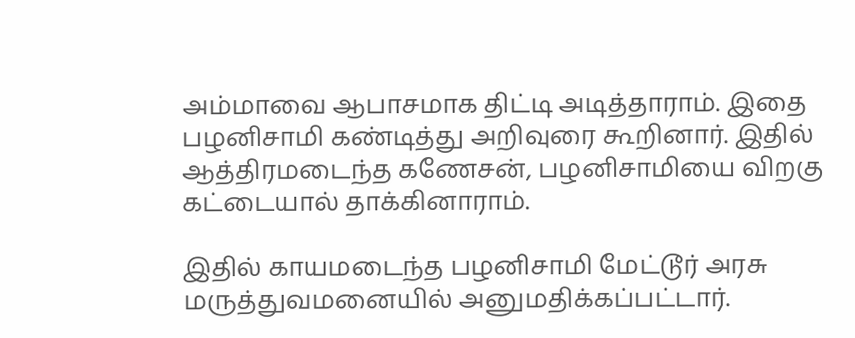அம்மாவை ஆபாசமாக திட்டி அடித்தாராம். இதை பழனிசாமி கண்டித்து அறிவுரை கூறினார். இதில் ஆத்திரமடைந்த கணேசன், பழனிசாமியை விறகு கட்டையால் தாக்கினாராம்.

இதில் காயமடைந்த பழனிசாமி மேட்டூர் அரசு மருத்துவமனையில் அனுமதிக்கப்பட்டார்.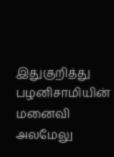இதுகுறித்து பழனிசாமியின் மனைவி அலமேலு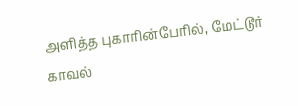அளித்த புகாரின்பேரில், மேட்டூர் காவல்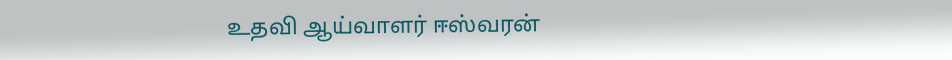உதவி ஆய்வாளர் ஈஸ்வரன்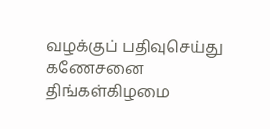வழக்குப் பதிவுசெய்து கணேசனை திங்கள்கிழமை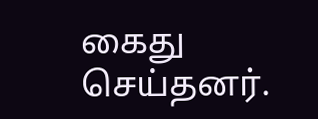கைது செய்தனர்.